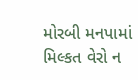મોરબી મનપામાં મિલ્કત વેરો ન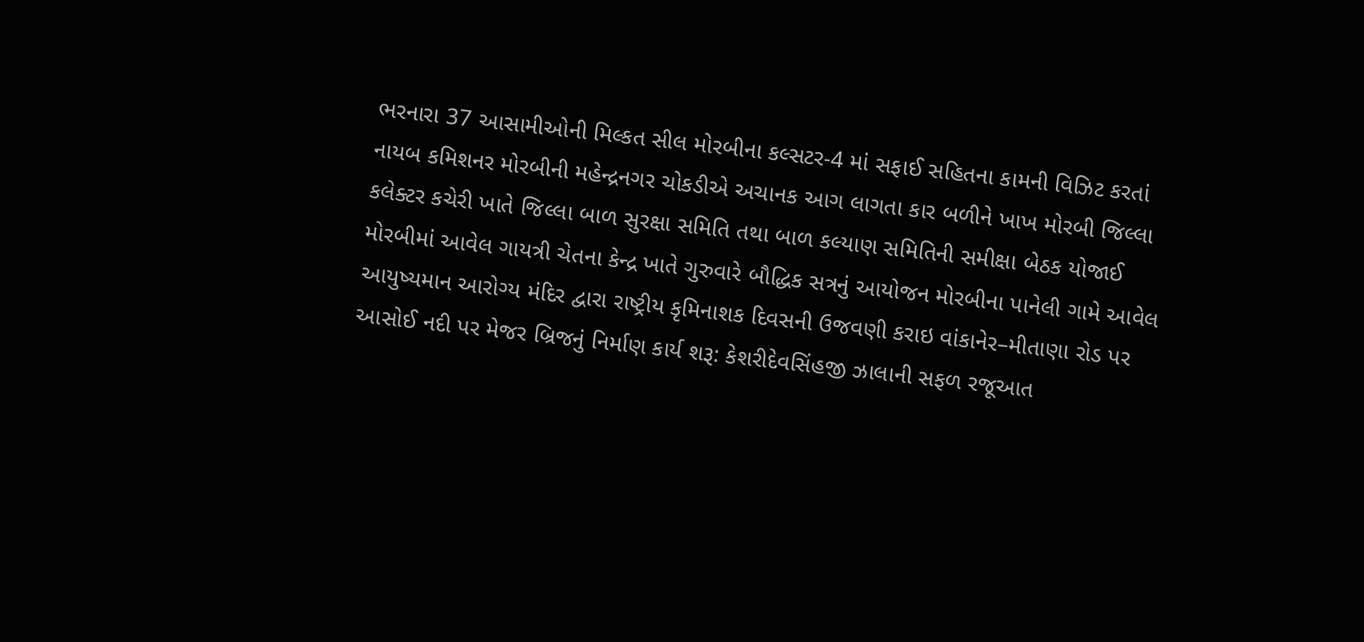ભરનારા 37 આસામીઓની મિલ્કત સીલ મોરબીના કલ્સટર-4 માં સફાઈ સહિતના કામની વિઝિટ કરતાં નાયબ કમિશનર મોરબીની મહેન્દ્રનગર ચોકડીએ અચાનક આગ લાગતા કાર બળીને ખાખ મોરબી જિલ્લા કલેક્ટર કચેરી ખાતે જિલ્લા બાળ સુરક્ષા સમિતિ તથા બાળ કલ્યાણ સમિતિની સમીક્ષા બેઠક યોજાઈ મોરબીમાં આવેલ ગાયત્રી ચેતના કેન્દ્ર ખાતે ગુરુવારે બૌદ્ધિક સત્રનું આયોજન મોરબીના પાનેલી ગામે આવેલ આયુષ્યમાન આરોગ્ય મંદિર દ્વારા રાષ્ટ્રીય કૃમિનાશક દિવસની ઉજવણી કરાઇ વાંકાનેર–મીતાણા રોડ પર આસોઈ નદી પર મેજર બ્રિજનું નિર્માણ કાર્ય શરૂ: કેશરીદેવસિંહજી ઝાલાની સફળ રજૂઆત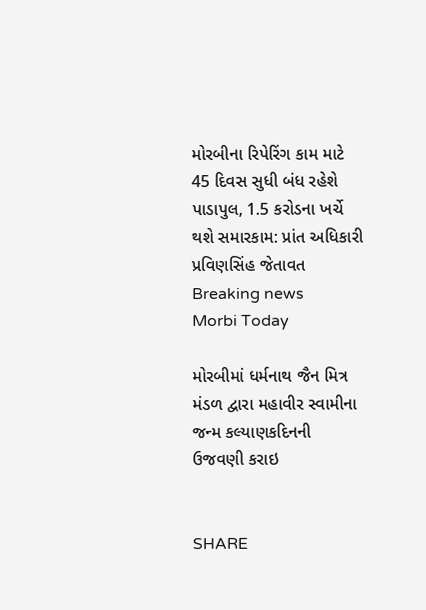મોરબીના રિપેરિંગ કામ માટે 45 દિવસ સુધી બંધ રહેશે પાડાપુલ, 1.5 કરોડના ખર્ચે થશે સમારકામ: પ્રાંત અધિકારી પ્રવિણસિંહ જેતાવત
Breaking news
Morbi Today

મોરબીમાં ધર્મનાથ જૈન મિત્ર મંડળ દ્વારા મહાવીર સ્વામીના જન્મ કલ્યાણકદિનની ઉજવણી કરાઇ


SHARE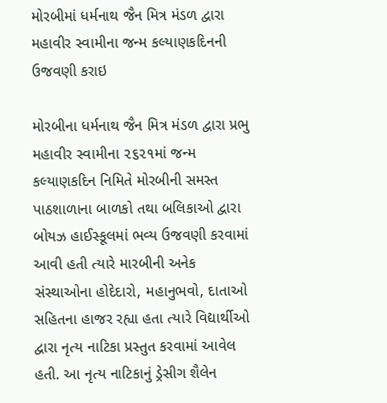મોરબીમાં ધર્મનાથ જૈન મિત્ર મંડળ દ્વારા મહાવીર સ્વામીના જન્મ કલ્યાણકદિનની ઉજવણી કરાઇ

મોરબીના ધર્મનાથ જૈન મિત્ર મંડળ દ્વારા પ્રભુ મહાવીર સ્વામીના ૨૬૨૧માં જન્મ કલ્યાણકદિન નિમિતે મોરબીની સમસ્ત પાઠશાળાના બાળકો તથા બલિકાઓ દ્વારા બોયઝ હાઈસ્કૂલમાં ભવ્ય ઉજવણી કરવામાં આવી હતી ત્યારે મારબીની અનેક સંસ્થાઓના હોદેદારો, મહાનુભવો, દાતાઓ સહિતના હાજર રહ્યા હતા ત્યારે વિદ્યાર્થીઓ દ્વારા નૃત્ય નાટિકા પ્રસ્તુત કરવામાં આવેલ હતી. આ નૃત્ય નાટિકાનું ડ્રેસીગ શૈલેન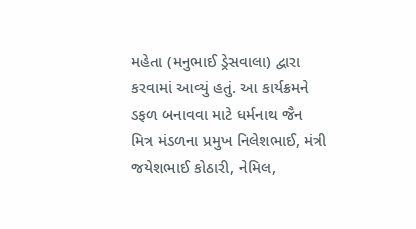મહેતા (મનુભાઈ ડ્રેસવાલા) દ્વારા કરવામાં આવ્યું હતું. આ કાર્યક્રમને ડફળ બનાવવા માટે ધર્મનાથ જૈન મિત્ર મંડળના પ્રમુખ નિલેશભાઈ, મંત્રી જયેશભાઈ કોઠારી, નેમિલ,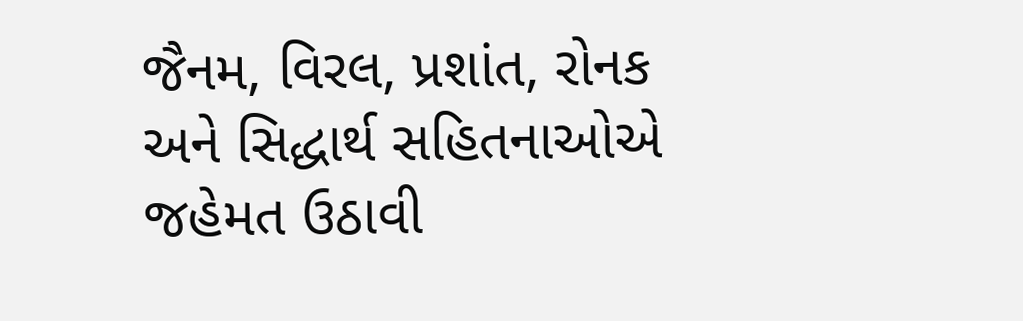જૈનમ, વિરલ, પ્રશાંત, રોનક અને સિદ્ધાર્થ સહિતનાઓએ જહેમત ઉઠાવી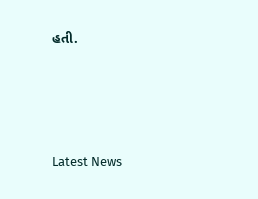હતી.






Latest News